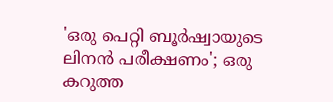'ഒരു പെറ്റി ബൂർഷ്വായുടെ ലിനൻ പരീക്ഷണം'; ഒരു കറുത്ത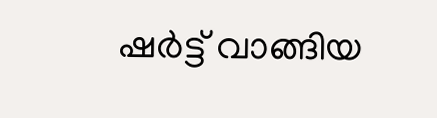ഷർട്ട് വാങ്ങിയ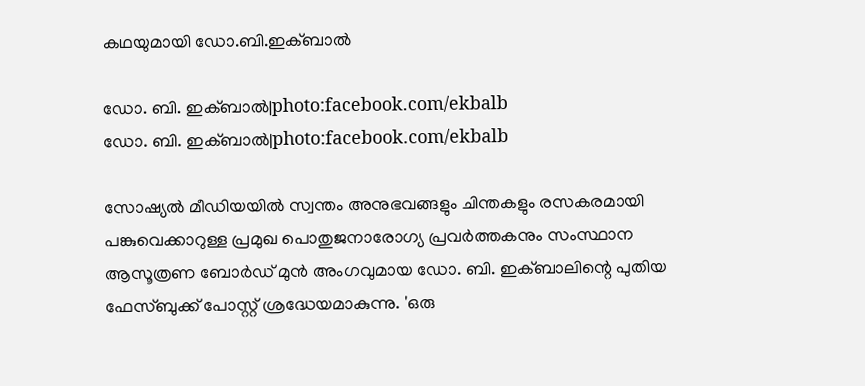കഥയുമായി ഡോ.ബി.ഇക്ബാൽ

ഡോ. ബി. ഇക്ബാല്‍|photo:facebook.com/ekbalb
ഡോ. ബി. ഇക്ബാല്‍|photo:facebook.com/ekbalb

സോഷ്യൽ മീഡിയയിൽ സ്വന്തം അനുഭവങ്ങളും ചിന്തകളും രസകരമായി പങ്കുവെക്കാറുള്ള പ്രമുഖ പൊതുജനാരോഗ്യ പ്രവർത്തകനും സംസ്ഥാന ആസൂത്രണ ബോർഡ് മുൻ അംഗവുമായ ഡോ. ബി. ഇക്ബാലിന്റെ പുതിയ ഫേസ്ബുക്ക് പോസ്റ്റ് ശ്രദ്ധേയമാകുന്നു. 'ഒരു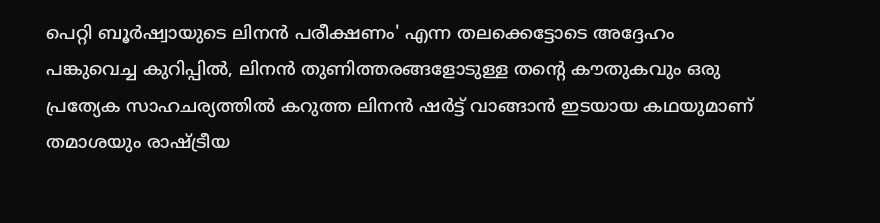പെറ്റി ബൂർഷ്വായുടെ ലിനൻ പരീക്ഷണം' എന്ന തലക്കെട്ടോടെ അദ്ദേഹം പങ്കുവെച്ച കുറിപ്പിൽ, ലിനൻ തുണിത്തരങ്ങളോടുള്ള തന്റെ കൗതുകവും ഒരു പ്രത്യേക സാഹചര്യത്തിൽ കറുത്ത ലിനൻ ഷർട്ട് വാങ്ങാൻ ഇടയായ കഥയുമാണ് തമാശയും രാഷ്ട്രീയ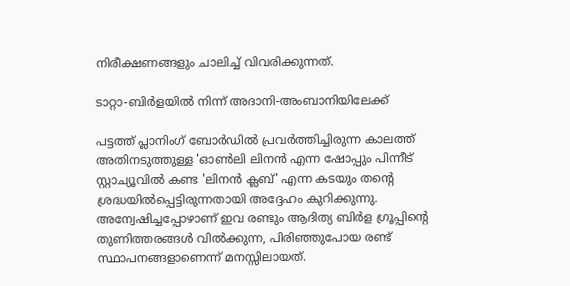നിരീക്ഷണങ്ങളും ചാലിച്ച് വിവരിക്കുന്നത്.

ടാറ്റാ-ബിർളയിൽ നിന്ന് അദാനി-അംബാനിയിലേക്ക്

പട്ടത്ത് പ്ലാനിംഗ് ബോർഡിൽ പ്രവർത്തിച്ചിരുന്ന കാലത്ത് അതിനടുത്തുള്ള 'ഓൺലി ലിനൻ എന്ന ഷോപ്പും പിന്നീട് സ്റ്റാച്യൂവിൽ കണ്ട 'ലിനൻ ക്ലബ്' എന്ന കടയും തന്റെ ശ്രദ്ധയിൽപ്പെട്ടിരുന്നതായി അദ്ദേഹം കുറിക്കുന്നു. അന്വേഷിച്ചപ്പോഴാണ് ഇവ രണ്ടും ആദിത്യ ബിർള ഗ്രൂപ്പിന്റെ തുണിത്തരങ്ങൾ വിൽക്കുന്ന, പിരിഞ്ഞുപോയ രണ്ട് സ്ഥാപനങ്ങളാണെന്ന് മനസ്സിലായത്.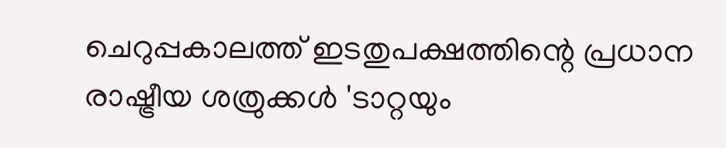ചെറുപ്പകാലത്ത് ഇടതുപക്ഷത്തിന്റെ പ്രധാന രാഷ്ട്രീയ ശത്രുക്കൾ 'ടാറ്റയും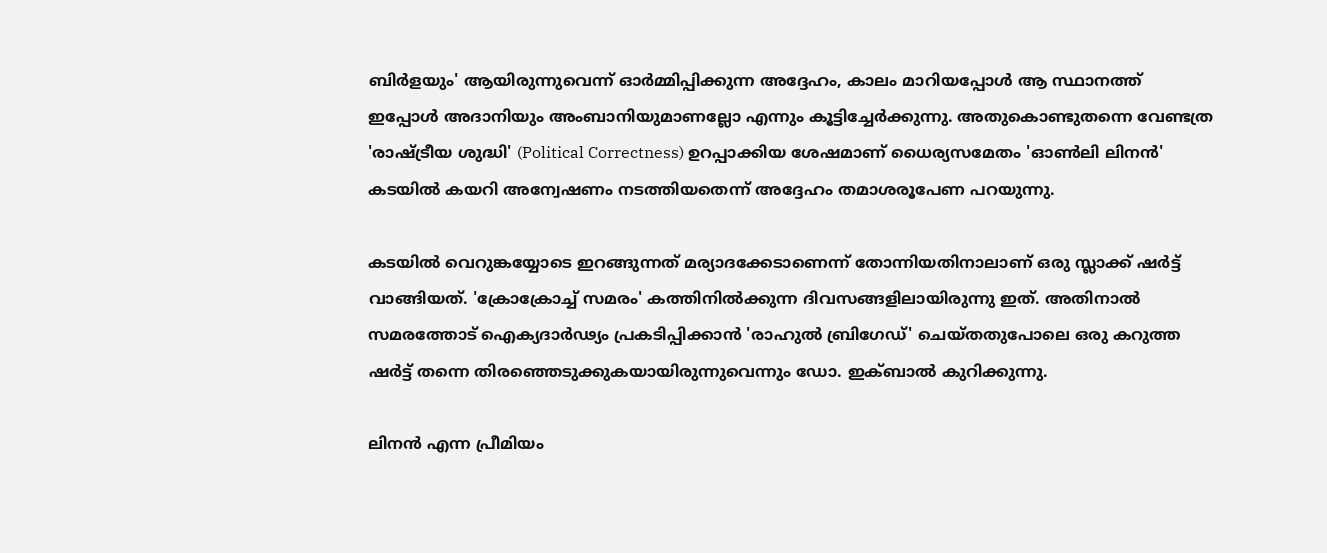ബിർളയും' ആയിരുന്നുവെന്ന് ഓർമ്മിപ്പിക്കുന്ന അദ്ദേഹം, കാലം മാറിയപ്പോൾ ആ സ്ഥാനത്ത് ഇപ്പോൾ അദാനിയും അംബാനിയുമാണല്ലോ എന്നും കൂട്ടിച്ചേർക്കുന്നു. അതുകൊണ്ടുതന്നെ വേണ്ടത്ര 'രാഷ്ട്രീയ ശുദ്ധി' (Political Correctness) ഉറപ്പാക്കിയ ശേഷമാണ് ധൈര്യസമേതം 'ഓൺലി ലിനൻ' കടയിൽ കയറി അന്വേഷണം നടത്തിയതെന്ന് അദ്ദേഹം തമാശരൂപേണ പറയുന്നു.

കടയിൽ വെറുങ്കയ്യോടെ ഇറങ്ങുന്നത് മര്യാദക്കേടാണെന്ന് തോന്നിയതിനാലാണ് ഒരു സ്ലാക്ക് ഷർട്ട് വാങ്ങിയത്. 'ക്രോക്രോച്ച് സമരം' കത്തിനിൽക്കുന്ന ദിവസങ്ങളിലായിരുന്നു ഇത്. അതിനാൽ സമരത്തോട് ഐക്യദാർഢ്യം പ്രകടിപ്പിക്കാൻ 'രാഹുൽ ബ്രിഗേഡ്' ചെയ്തതുപോലെ ഒരു കറുത്ത ഷർട്ട് തന്നെ തിരഞ്ഞെടുക്കുകയായിരുന്നുവെന്നും ഡോ. ഇക്ബാൽ കുറിക്കുന്നു.

ലിനൻ എന്ന പ്രീമിയം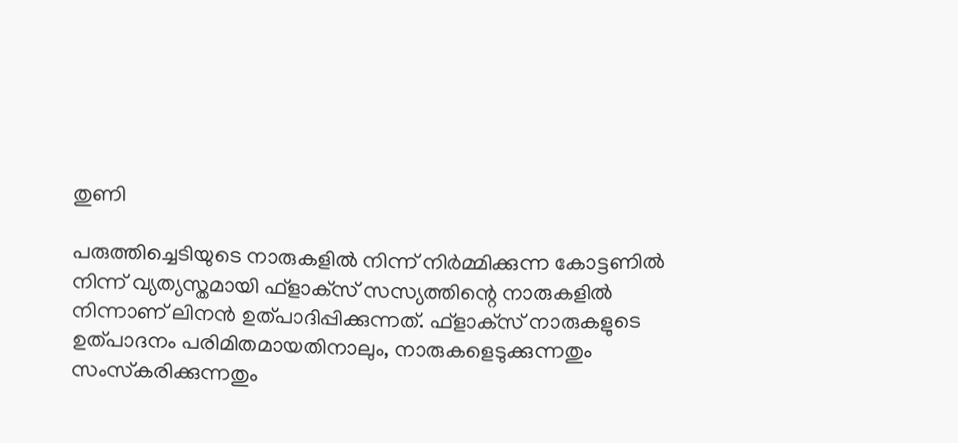തുണി

പരുത്തിച്ചെടിയുടെ നാരുകളിൽ നിന്ന് നിർമ്മിക്കുന്ന കോട്ടണിൽ നിന്ന് വ്യത്യസ്തമായി ഫ്‌ളാക്‌സ് സസ്യത്തിന്റെ നാരുകളിൽ നിന്നാണ് ലിനൻ ഉത്പാദിപ്പിക്കുന്നത്. ഫ്‌ളാക്‌സ് നാരുകളുടെ ഉത്പാദനം പരിമിതമായതിനാലും, നാരുകളെടുക്കുന്നതും സംസ്‌കരിക്കുന്നതും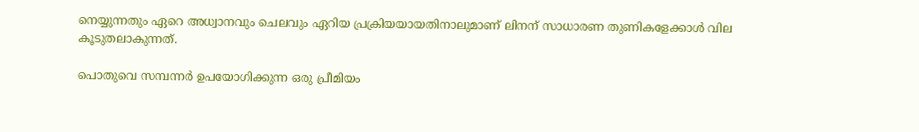നെയ്യുന്നതും ഏറെ അധ്വാനവും ചെലവും ഏറിയ പ്രക്രിയയായതിനാലുമാണ് ലിനന് സാധാരണ തുണികളേക്കാൾ വില കൂടുതലാകുന്നത്.

പൊതുവെ സമ്പന്നർ ഉപയോഗിക്കുന്ന ഒരു പ്രീമിയം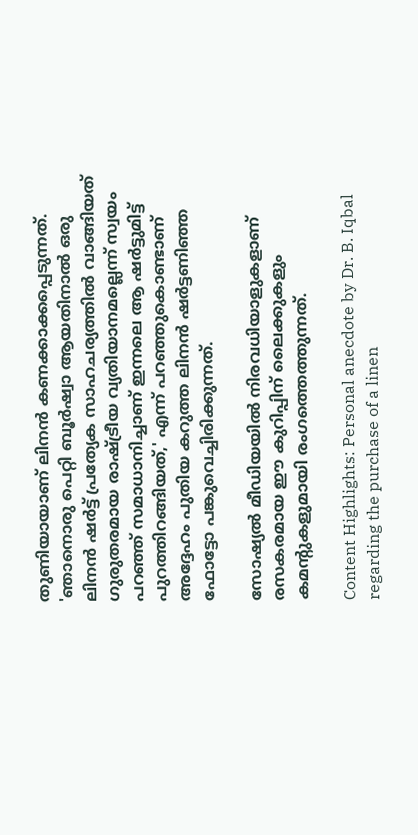തുണിയായാണ് ലിനൻ കണക്കാക്കപ്പെടുന്നത്. 'ഞാനൊരു പെറ്റി ബൂർഷ്വാ ആയതിനാൽ ഒരു ലിനൻ ഷർട്ട് പ്രത്യേക സാഹചര്യത്തിൽ വാങ്ങിയത് ഗുരുതരമായ രാഷ്ട്രീയ വ്യതിയാനമല്ലെന്ന് സ്വയം പറഞ്ഞ് സമാധാനിച്ചാണ് ഇന്നലെ ആ ഷർട്ടുമിട്ട് പുറത്തിറങ്ങിയത്,' എന്ന് പറഞ്ഞുകൊണ്ടാണ് അദ്ദേഹം പുതിയ കറുത്ത ലിനൻ ഷർട്ടണിഞ്ഞ ഫോട്ടോ പങ്കുവെച്ചിരിക്കുന്നത്.

സോഷ്യൽ മീഡിയയിൽ നിരവധിയാളുകളാണ് രസകരമായ ഈ കുറിപ്പിന് ലൈക്കുകളും കമന്റുകളുമായി രംഗത്തെത്തുന്നത്.

Content Highlights: Personal anecdote by Dr. B. Iqbal regarding the purchase of a linen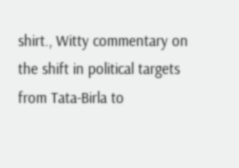shirt., Witty commentary on the shift in political targets from Tata-Birla to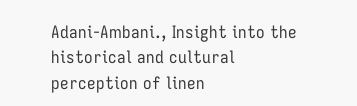Adani-Ambani., Insight into the historical and cultural perception of linen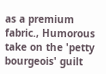as a premium fabric., Humorous take on the 'petty bourgeois' guilt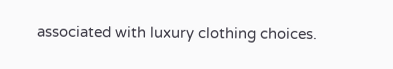associated with luxury clothing choices.